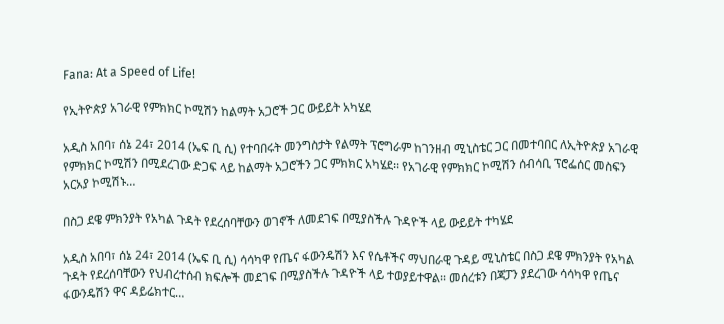Fana: At a Speed of Life!

የኢትዮጵያ አገራዊ የምክክር ኮሚሽን ከልማት አጋሮች ጋር ውይይት አካሄደ

አዲስ አበባ፣ ሰኔ 24፣ 2014 (ኤፍ ቢ ሲ) የተባበሩት መንግስታት የልማት ፕሮግራም ከገንዘብ ሚኒስቴር ጋር በመተባበር ለኢትዮጵያ አገራዊ የምክክር ኮሚሽን በሚደረገው ድጋፍ ላይ ከልማት አጋሮችን ጋር ምክክር አካሄደ፡፡ የአገራዊ የምክክር ኮሚሽን ሰብሳቢ ፕሮፌሰር መስፍን አርአያ ኮሚሽኑ…

በስጋ ደዌ ምክንያት የአካል ጉዳት የደረሰባቸውን ወገኖች ለመደገፍ በሚያስችሉ ጉዳዮች ላይ ውይይት ተካሄደ

አዲስ አበባ፣ ሰኔ 24፣ 2014 (ኤፍ ቢ ሲ) ሳሳካዋ የጤና ፋውንዴሽን እና የሴቶችና ማህበራዊ ጉዳይ ሚኒስቴር በስጋ ደዌ ምክንያት የአካል ጉዳት የደረሰባቸውን የህብረተሰብ ክፍሎች መደገፍ በሚያስችሉ ጉዳዮች ላይ ተወያይተዋል፡፡ መሰረቱን በጃፓን ያደረገው ሳሳካዋ የጤና ፋውንዴሽን ዋና ዳይሬክተር…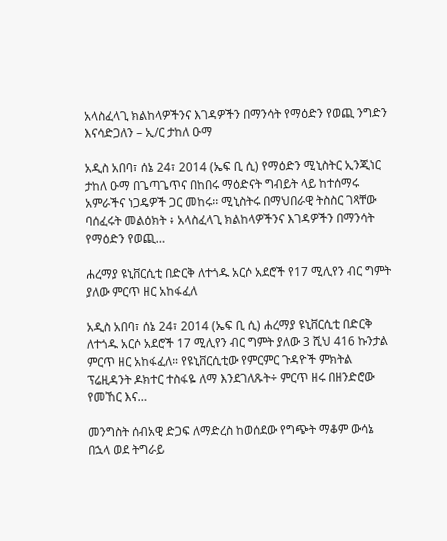አላስፈላጊ ክልከላዎችንና እገዳዎችን በማንሳት የማዕድን የወጪ ንግድን እናሳድጋለን – ኢ/ር ታከለ ዑማ

አዲስ አበባ፣ ሰኔ 24፣ 2014 (ኤፍ ቢ ሲ) የማዕድን ሚኒስትር ኢንጂነር ታከለ ዑማ በጌጣጌጥና በከበሩ ማዕድናት ግብይት ላይ ከተሰማሩ አምራችና ነጋዴዎች ጋር መከሩ፡፡ ሚኒስትሩ በማህበራዊ ትስስር ገጻቸው ባሰፈሩት መልዕክት ፥ አላስፈላጊ ክልከላዎችንና እገዳዎችን በማንሳት የማዕድን የወጪ…

ሐረማያ ዩኒቨርሲቲ በድርቅ ለተጎዱ አርሶ አደሮች የ17 ሚሊየን ብር ግምት ያለው ምርጥ ዘር አከፋፈለ

አዲስ አበባ፣ ሰኔ 24፣ 2014 (ኤፍ ቢ ሲ) ሐረማያ ዩኒቨርሲቲ በድርቅ ለተጎዱ አርሶ አደሮች 17 ሚሊየን ብር ግምት ያለው 3 ሺህ 416 ኩንታል ምርጥ ዘር አከፋፈለ። የዩኒቨርሲቲው የምርምር ጉዳዮች ምክትል ፕሬዚዳንት ዶክተር ተስፋዬ ለማ እንደገለጹት÷ ምርጥ ዘሩ በዘንድሮው የመኸር እና…

መንግስት ሰብአዊ ድጋፍ ለማድረስ ከወሰደው የግጭት ማቆም ውሳኔ በኋላ ወደ ትግራይ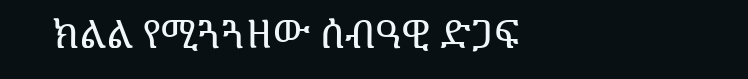ክልል የሚጓጓዘው ሰብዓዊ ድጋፍ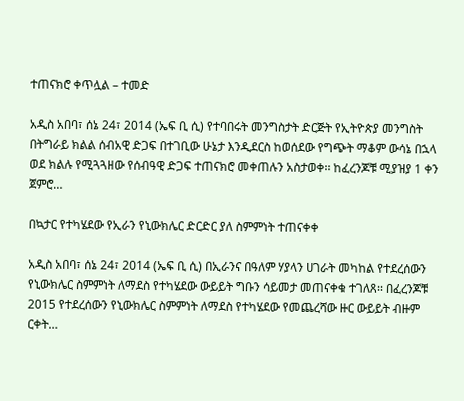ተጠናክሮ ቀጥሏል – ተመድ

አዲስ አበባ፣ ሰኔ 24፣ 2014 (ኤፍ ቢ ሲ) የተባበሩት መንግስታት ድርጅት የኢትዮጵያ መንግስት በትግራይ ክልል ሰብአዊ ድጋፍ በተገቢው ሁኔታ እንዲደርስ ከወሰደው የግጭት ማቆም ውሳኔ በኋላ ወደ ክልሉ የሚጓጓዘው የሰብዓዊ ድጋፍ ተጠናክሮ መቀጠሉን አስታወቀ፡፡ ከፈረንጆቹ ሚያዝያ 1 ቀን ጀምሮ…

በኳታር የተካሄደው የኢራን የኒውክሌር ድርድር ያለ ስምምነት ተጠናቀቀ

አዲስ አበባ፣ ሰኔ 24፣ 2014 (ኤፍ ቢ ሲ) በኢራንና በዓለም ሃያላን ሀገራት መካከል የተደረሰውን የኒውክሌር ስምምነት ለማደስ የተካሄደው ውይይት ግቡን ሳይመታ መጠናቀቁ ተገለጸ፡፡ በፈረንጆቹ 2015 የተደረሰውን የኒውክሌር ስምምነት ለማደስ የተካሄደው የመጨረሻው ዙር ውይይት ብዙም ርቀት…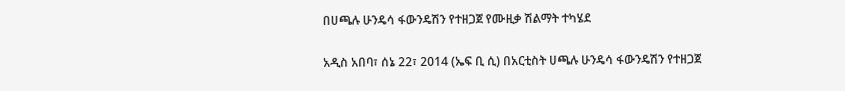በሀጫሉ ሁንዴሳ ፋውንዴሽን የተዘጋጀ የሙዚቃ ሽልማት ተካሄደ

አዲስ አበባ፣ ሰኔ 22፣ 2014 (ኤፍ ቢ ሲ) በአርቲስት ሀጫሉ ሁንዴሳ ፋውንዴሽን የተዘጋጀ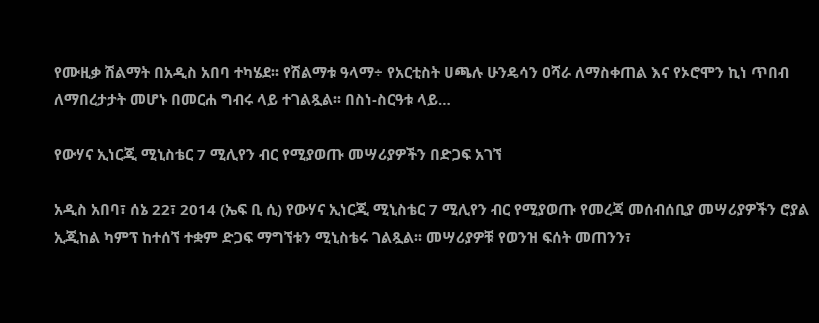የሙዚቃ ሽልማት በአዲስ አበባ ተካሄደ፡፡ የሽልማቱ ዓላማ÷ የአርቲስት ሀጫሉ ሁንዴሳን ዐሻራ ለማስቀጠል እና የኦሮሞን ኪነ ጥበብ ለማበረታታት መሆኑ በመርሐ ግብሩ ላይ ተገልጿል፡፡ በስነ-ስርዓቱ ላይ…

የውሃና ኢነርጂ ሚኒስቴር 7 ሚሊየን ብር የሚያወጡ መሣሪያዎችን በድጋፍ አገኘ

አዲስ አበባ፣ ሰኔ 22፣ 2014 (ኤፍ ቢ ሲ) የውሃና ኢነርጂ ሚኒስቴር 7 ሚሊየን ብር የሚያወጡ የመረጃ መሰብሰቢያ መሣሪያዎችን ሮያል ኢጂከል ካምፕ ከተሰኘ ተቋም ድጋፍ ማግኘቱን ሚኒስቴሩ ገልጿል፡፡ መሣሪያዎቹ የወንዝ ፍሰት መጠንን፣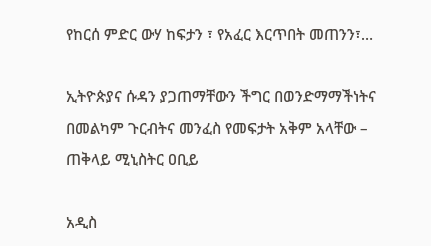የከርሰ ምድር ውሃ ከፍታን ፣ የአፈር እርጥበት መጠንን፣…

ኢትዮጵያና ሱዳን ያጋጠማቸውን ችግር በወንድማማችነትና በመልካም ጉርብትና መንፈስ የመፍታት አቅም አላቸው – ጠቅላይ ሚኒስትር ዐቢይ

አዲስ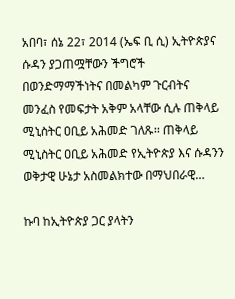አበባ፣ ሰኔ 22፣ 2014 (ኤፍ ቢ ሲ) ኢትዮጵያና ሱዳን ያጋጠሟቸውን ችግሮች በወንድማማችነትና በመልካም ጉርብትና መንፈስ የመፍታት አቅም አላቸው ሲሉ ጠቅላይ ሚኒስትር ዐቢይ አሕመድ ገለጹ፡፡ ጠቅላይ ሚኒስትር ዐቢይ አሕመድ የኢትዮጵያ እና ሱዳንን ወቅታዊ ሁኔታ አስመልክተው በማህበራዊ…

ኩባ ከኢትዮጵያ ጋር ያላትን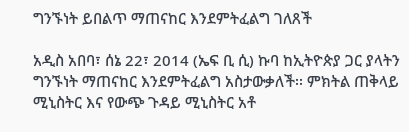ግንኙነት ይበልጥ ማጠናከር እንደምትፈልግ ገለጸች

አዲስ አበባ፣ ሰኔ 22፣ 2014 (ኤፍ ቢ ሲ) ኩባ ከኢትዮጵያ ጋር ያላትን ግንኙነት ማጠናከር እንደምትፈልግ አስታውቃለች፡፡ ምክትል ጠቅላይ ሚኒስትር እና የውጭ ጉዳይ ሚኒስትር አቶ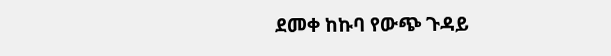ደመቀ ከኩባ የውጭ ጉዳይ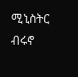ሚኒስትር ብሩኖ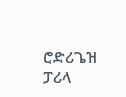ሮድሪጌዝ ፓሪላ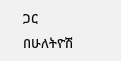ጋር በሁለትዮሽ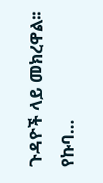ጉዳዮች ላይ መክረዋል፡፡ የኩባ…